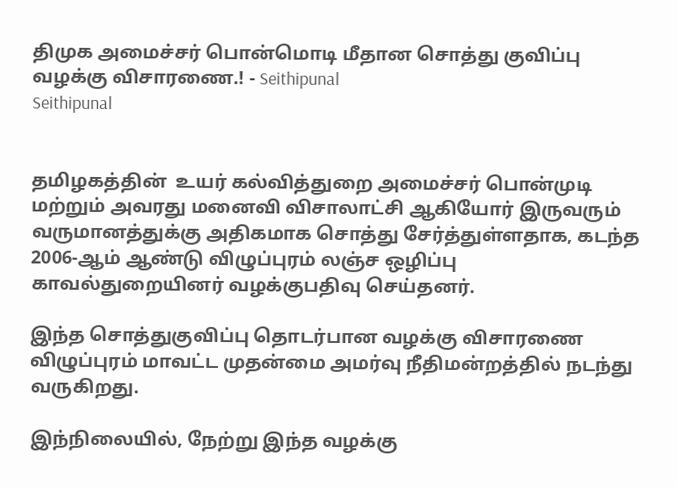திமுக அமைச்சர் பொன்மொடி மீதான சொத்து குவிப்பு வழக்கு விசாரணை.! - Seithipunal
Seithipunal


தமிழகத்தின்  உயர் கல்வித்துறை அமைச்சர் பொன்முடி மற்றும் அவரது மனைவி விசாலாட்சி ஆகியோர் இருவரும் வருமானத்துக்கு அதிகமாக சொத்து சேர்த்துள்ளதாக, கடந்த 2006-ஆம் ஆண்டு விழுப்புரம் லஞ்ச ஒழிப்பு காவல்துறையினர் வழக்குபதிவு செய்தனர்.

இந்த சொத்துகுவிப்பு தொடர்பான வழக்கு விசாரணை விழுப்புரம் மாவட்ட முதன்மை அமர்வு நீதிமன்றத்தில் நடந்து வருகிறது.

இந்நிலையில், நேற்று இந்த வழக்கு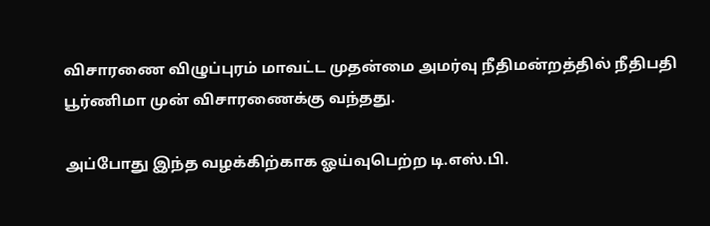விசாரணை விழுப்புரம் மாவட்ட முதன்மை அமர்வு நீதிமன்றத்தில் நீதிபதி பூர்ணிமா முன் விசாரணைக்கு வந்தது.

அப்போது இந்த வழக்கிற்காக ஓய்வுபெற்ற டி.எஸ்.பி.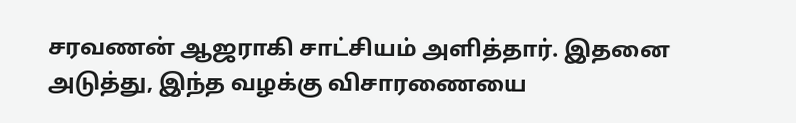சரவணன் ஆஜராகி சாட்சியம் அளித்தார். இதனை அடுத்து, இந்த வழக்கு விசாரணையை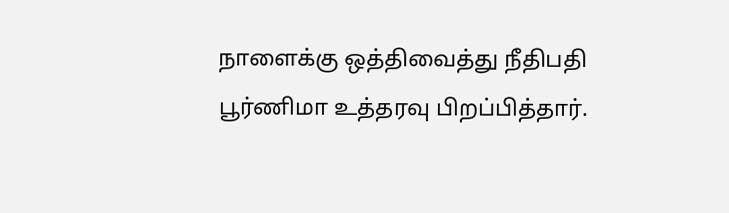நாளைக்கு ஒத்திவைத்து நீதிபதி பூர்ணிமா உத்தரவு பிறப்பித்தார்.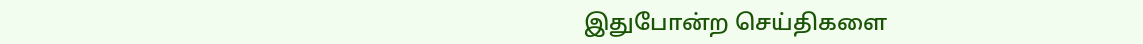இதுபோன்ற செய்திகளை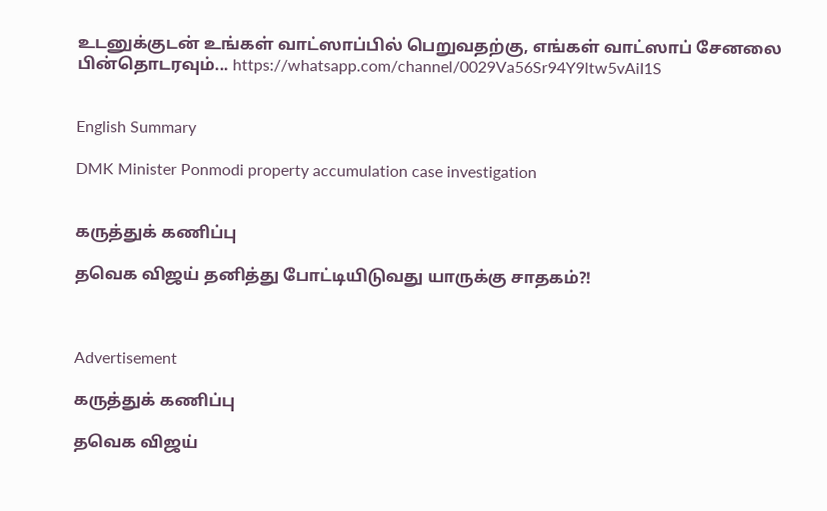உடனுக்குடன் உங்கள் வாட்ஸாப்பில் பெறுவதற்கு, எங்கள் வாட்ஸாப் சேனலை பின்தொடரவும்... https://whatsapp.com/channel/0029Va56Sr94Y9ltw5vAiI1S


English Summary

DMK Minister Ponmodi property accumulation case investigation


கருத்துக் கணிப்பு

தவெக விஜய் தனித்து போட்டியிடுவது யாருக்கு சாதகம்?!



Advertisement

கருத்துக் கணிப்பு

தவெக விஜய்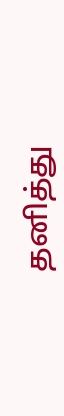தனித்து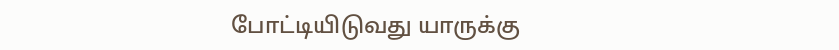போட்டியிடுவது யாருக்கு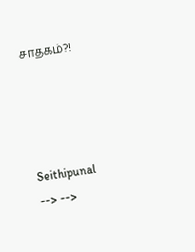சாதகம்?!




Seithipunal
--> -->